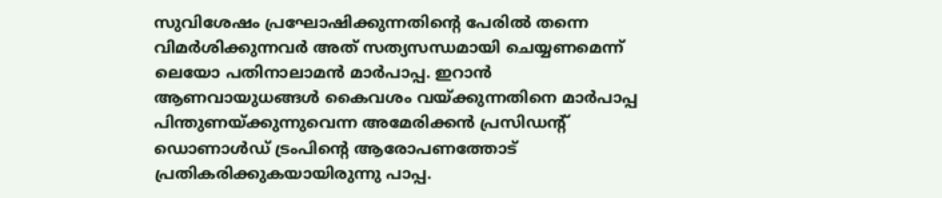സുവിശേഷം പ്രഘോഷിക്കുന്നതിന്റെ പേരിൽ തന്നെ വിമർശിക്കുന്നവർ അത് സത്യസന്ധമായി ചെയ്യണമെന്ന് ലെയോ പതിനാലാമൻ മാർപാപ്പ. ഇറാൻ ആണവായുധങ്ങൾ കൈവശം വയ്ക്കുന്നതിനെ മാർപാപ്പ പിന്തുണയ്ക്കുന്നുവെന്ന അമേരിക്കൻ പ്രസിഡന്റ് ഡൊണാൾഡ് ട്രംപിന്റെ ആരോപണത്തോട് പ്രതികരിക്കുകയായിരുന്നു പാപ്പ.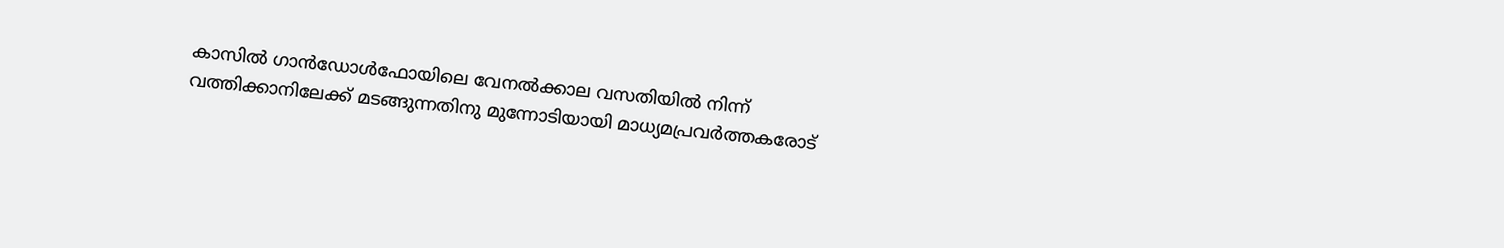കാസിൽ ഗാൻഡോൾഫോയിലെ വേനൽക്കാല വസതിയിൽ നിന്ന് വത്തിക്കാനിലേക്ക് മടങ്ങുന്നതിനു മുന്നോടിയായി മാധ്യമപ്രവർത്തകരോട്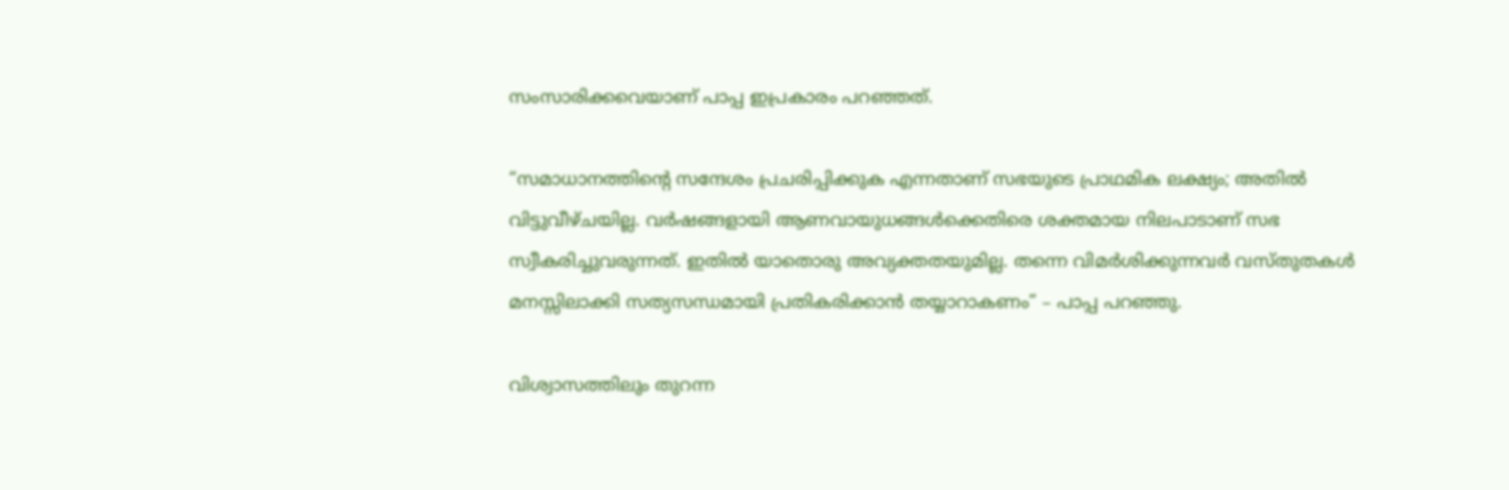സംസാരിക്കവെയാണ് പാപ്പ ഇപ്രകാരം പറഞ്ഞത്.

“സമാധാനത്തിന്റെ സന്ദേശം പ്രചരിപ്പിക്കുക എന്നതാണ് സഭയുടെ പ്രാഥമിക ലക്ഷ്യം; അതിൽ വിട്ടുവീഴ്ചയില്ല. വർഷങ്ങളായി ആണവായുധങ്ങൾക്കെതിരെ ശക്തമായ നിലപാടാണ് സഭ സ്വീകരിച്ചുവരുന്നത്. ഇതിൽ യാതൊരു അവ്യക്തതയുമില്ല. തന്നെ വിമർശിക്കുന്നവർ വസ്തുതകൾ മനസ്സിലാക്കി സത്യസന്ധമായി പ്രതികരിക്കാൻ തയ്യാറാകണം” – പാപ്പ പറഞ്ഞു.

വിശ്വാസത്തിലും തുറന്ന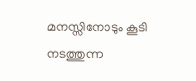മനസ്സിനോടും കൂടി നടത്തുന്ന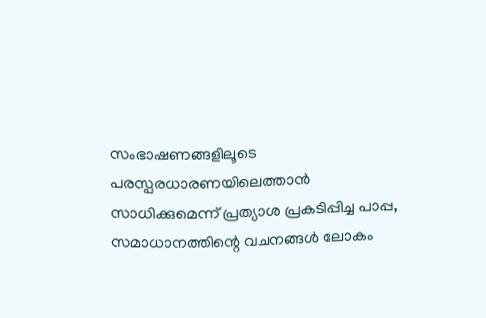സംഭാഷണങ്ങളിലൂടെ പരസ്പരധാരണയിലെത്താൻ സാധിക്കുമെന്ന് പ്രത്യാശ പ്രകടിപ്പിച്ച പാപ്പ, സമാധാനത്തിന്റെ വചനങ്ങൾ ലോകം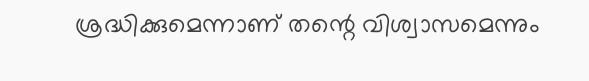ശ്രദ്ധിക്കുമെന്നാണ് തന്റെ വിശ്വാസമെന്നും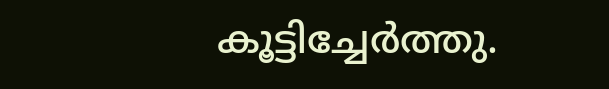കൂട്ടിച്ചേർത്തു.